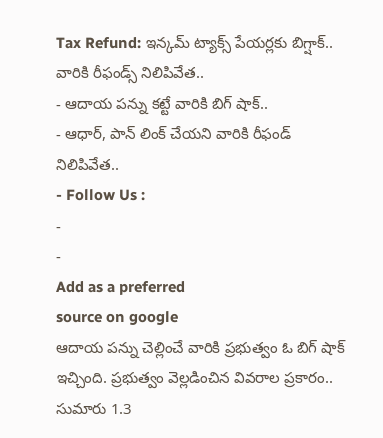Tax Refund: ఇన్కమ్ ట్యాక్స్ పేయర్లకు బిగ్షాక్.. వారికి రీఫండ్స్ నిలిపివేత..
- ఆదాయ పన్ను కట్టే వారికి బిగ్ షాక్..
- ఆధార్, పాన్ లింక్ చేయని వారికి రీఫండ్ నిలిపివేత..
- Follow Us :
-
-
Add as a preferred
source on google
ఆదాయ పన్ను చెల్లించే వారికి ప్రభుత్వం ఓ బిగ్ షాక్ ఇచ్చింది. ప్రభుత్వం వెల్లడించిన వివరాల ప్రకారం.. సుమారు 1.3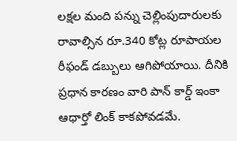లక్షల మంది పన్ను చెల్లింపుదారులకు రావాల్సిన రూ.340 కోట్ల రూపాయల రీఫండ్ డబ్బులు ఆగిపోయాయి. దీనికి ప్రధాన కారణం వారి పాన్ కార్డ్ ఇంకా ఆధార్తో లింక్ కాకపోవడమే.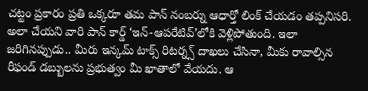చట్టం ప్రకారం ప్రతి ఒక్కరూ తమ పాన్ నంబర్ను ఆధార్తో లింక్ చేయడం తప్పనిసరి. అలా చేయని వారి పాన్ కార్డ్ ‘ఇన్-ఆపరేటివ్’లోకి వెళ్లిపోతుంది. ఇలా జరిగినప్పుడు.. మీరు ఇన్కమ్ టాక్స్ రిటర్న్స్ దాఖలు చేసినా, మీకు రావాల్సిన రీఫండ్ డబ్బులను ప్రభుత్వం మీ ఖాతాలో వేయదు. ఆ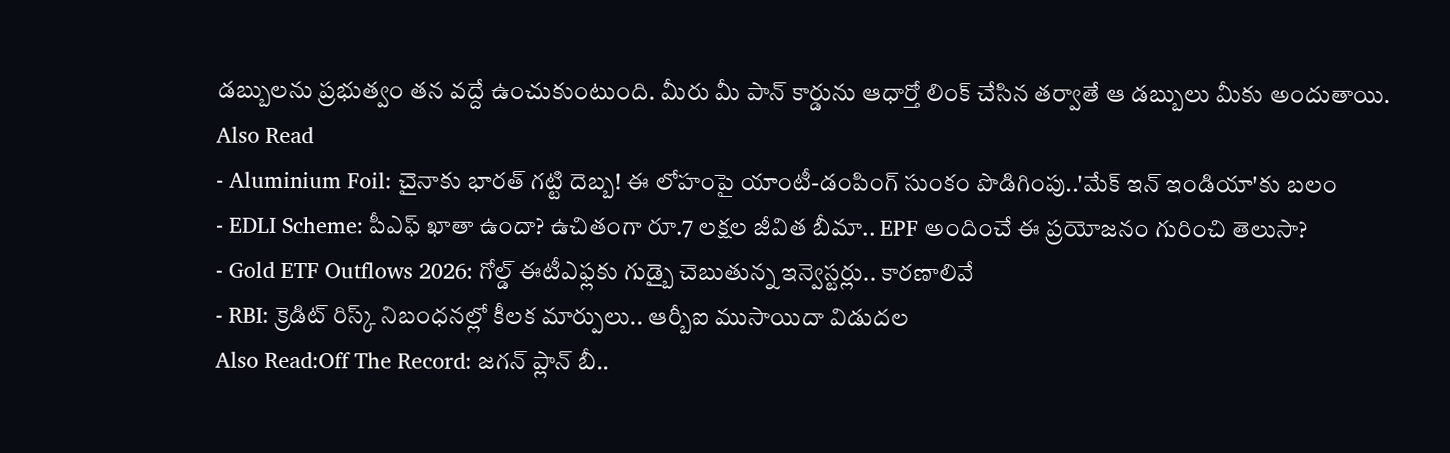డబ్బులను ప్రభుత్వం తన వద్దే ఉంచుకుంటుంది. మీరు మీ పాన్ కార్డును ఆధార్తో లింక్ చేసిన తర్వాతే ఆ డబ్బులు మీకు అందుతాయి.
Also Read
- Aluminium Foil: చైనాకు భారత్ గట్టి దెబ్బ! ఈ లోహంపై యాంటీ-డంపింగ్ సుంకం పొడిగింపు..'మేక్ ఇన్ ఇండియా'కు బలం
- EDLI Scheme: పీఎఫ్ ఖాతా ఉందా? ఉచితంగా రూ.7 లక్షల జీవిత బీమా.. EPF అందించే ఈ ప్రయోజనం గురించి తెలుసా?
- Gold ETF Outflows 2026: గోల్డ్ ఈటీఎఫ్లకు గుడ్బై చెబుతున్న ఇన్వెస్టర్లు.. కారణాలివే
- RBI: క్రెడిట్ రిస్క్ నిబంధనల్లో కీలక మార్పులు.. ఆర్బీఐ ముసాయిదా విడుదల
Also Read:Off The Record: జగన్ ప్లాన్ బీ..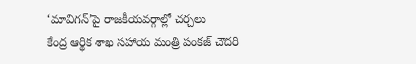‘మావిగన్’పై రాజకీయవర్గాల్లో చర్చలు
కేంద్ర ఆర్థిక శాఖ సహాయ మంత్రి పంకజ్ చౌదరి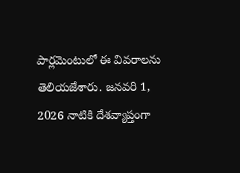పార్లమెంటులో ఈ వివరాలను తెలియజేశారు. జనవరి 1, 2026 నాటికి దేశవ్యాప్తంగా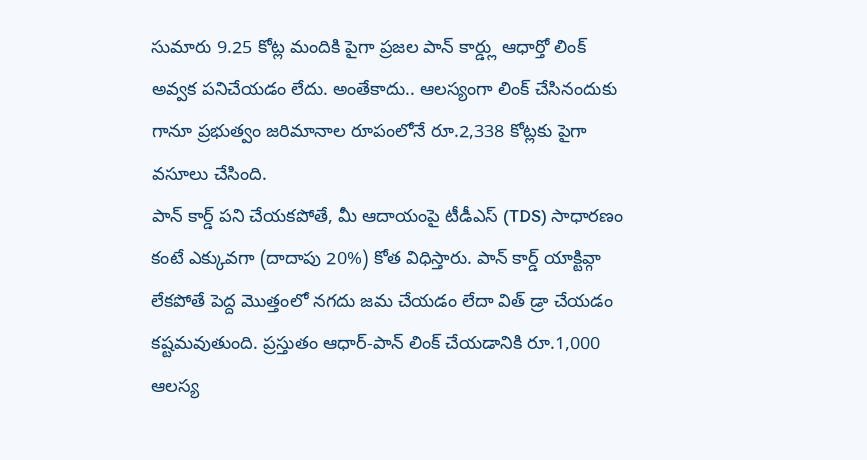సుమారు 9.25 కోట్ల మందికి పైగా ప్రజల పాన్ కార్డ్లు ఆధార్తో లింక్ అవ్వక పనిచేయడం లేదు. అంతేకాదు.. ఆలస్యంగా లింక్ చేసినందుకు గానూ ప్రభుత్వం జరిమానాల రూపంలోనే రూ.2,338 కోట్లకు పైగా వసూలు చేసింది.
పాన్ కార్డ్ పని చేయకపోతే, మీ ఆదాయంపై టీడీఎస్ (TDS) సాధారణం కంటే ఎక్కువగా (దాదాపు 20%) కోత విధిస్తారు. పాన్ కార్డ్ యాక్టివ్గా లేకపోతే పెద్ద మొత్తంలో నగదు జమ చేయడం లేదా విత్ డ్రా చేయడం కష్టమవుతుంది. ప్రస్తుతం ఆధార్-పాన్ లింక్ చేయడానికి రూ.1,000 ఆలస్య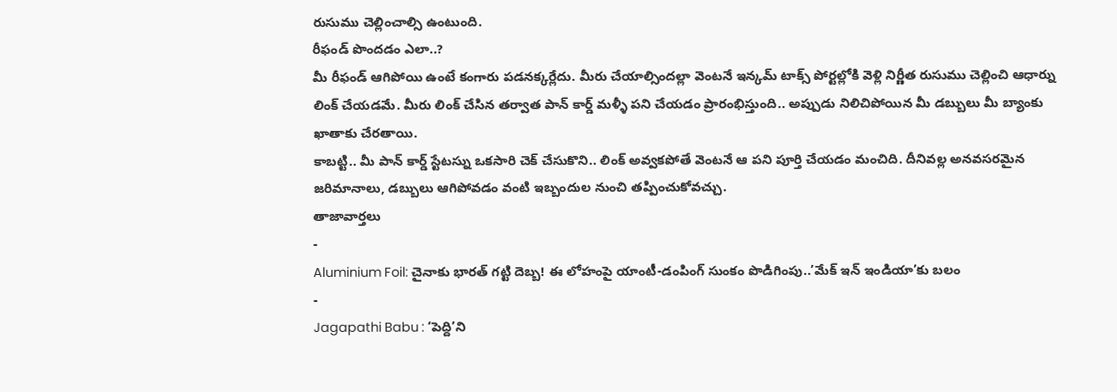రుసుము చెల్లించాల్సి ఉంటుంది.
రీఫండ్ పొందడం ఎలా..?
మీ రీఫండ్ ఆగిపోయి ఉంటే కంగారు పడనక్కర్లేదు. మీరు చేయాల్సిందల్లా వెంటనే ఇన్కమ్ టాక్స్ పోర్టల్లోకి వెళ్లి నిర్ణీత రుసుము చెల్లించి ఆధార్ను లింక్ చేయడమే. మీరు లింక్ చేసిన తర్వాత పాన్ కార్డ్ మళ్ళీ పని చేయడం ప్రారంభిస్తుంది.. అప్పుడు నిలిచిపోయిన మీ డబ్బులు మీ బ్యాంకు ఖాతాకు చేరతాయి.
కాబట్టి.. మీ పాన్ కార్డ్ స్టేటస్ను ఒకసారి చెక్ చేసుకొని.. లింక్ అవ్వకపోతే వెంటనే ఆ పని పూర్తి చేయడం మంచిది. దీనివల్ల అనవసరమైన జరిమానాలు, డబ్బులు ఆగిపోవడం వంటి ఇబ్బందుల నుంచి తప్పించుకోవచ్చు.
తాజావార్తలు
-
Aluminium Foil: చైనాకు భారత్ గట్టి దెబ్బ! ఈ లోహంపై యాంటీ-డంపింగ్ సుంకం పొడిగింపు..’మేక్ ఇన్ ఇండియా’కు బలం
-
Jagapathi Babu : ‘పెద్ది’ని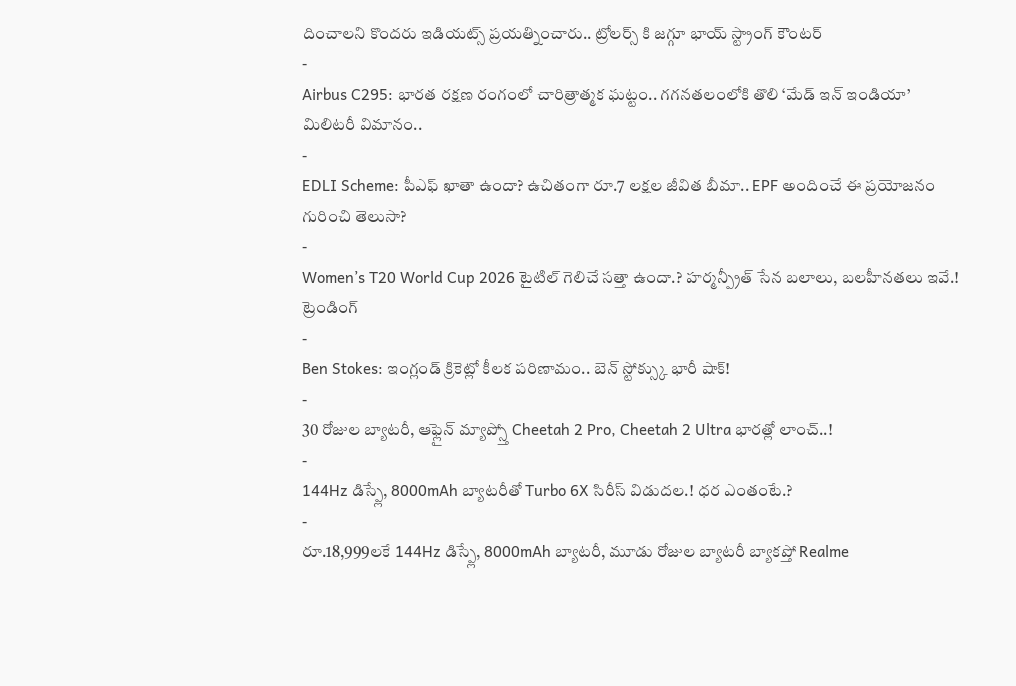దించాలని కొందరు ఇడియట్స్ ప్రయత్నించారు.. ట్రోలర్స్ కి జగ్గూ భాయ్ స్ట్రాంగ్ కౌంటర్
-
Airbus C295: భారత రక్షణ రంగంలో చారిత్రాత్మక ఘట్టం.. గగనతలంలోకి తొలి ‘మేడ్ ఇన్ ఇండియా’ మిలిటరీ విమానం..
-
EDLI Scheme: పీఎఫ్ ఖాతా ఉందా? ఉచితంగా రూ.7 లక్షల జీవిత బీమా.. EPF అందించే ఈ ప్రయోజనం గురించి తెలుసా?
-
Women’s T20 World Cup 2026 టైటిల్ గెలిచే సత్తా ఉందా.? హర్మన్ప్రీత్ సేన బలాలు, బలహీనతలు ఇవే.!
ట్రెండింగ్
-
Ben Stokes: ఇంగ్లండ్ క్రికెట్లో కీలక పరిణామం.. బెన్ స్టోక్స్కు భారీ షాక్!
-
30 రోజుల బ్యాటరీ, ఆఫ్లైన్ మ్యాప్స్తో Cheetah 2 Pro, Cheetah 2 Ultra భారత్లో లాంచ్..!
-
144Hz డిస్ప్లే, 8000mAh బ్యాటరీతో Turbo 6X సిరీస్ విడుదల.! ధర ఎంతంటే.?
-
రూ.18,999లకే 144Hz డిస్ప్లే, 8000mAh బ్యాటరీ, మూడు రోజుల బ్యాటరీ బ్యాకప్తో Realme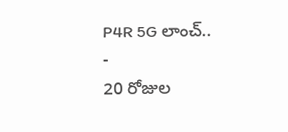P4R 5G లాంచ్..
-
20 రోజుల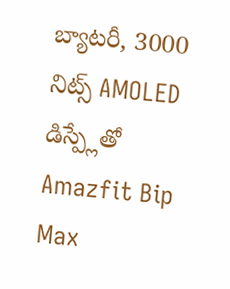బ్యాటరీ, 3000 నిట్స్ AMOLED డిస్ప్లేతో Amazfit Bip Max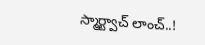స్మార్ట్వాచ్ లాంచ్..!